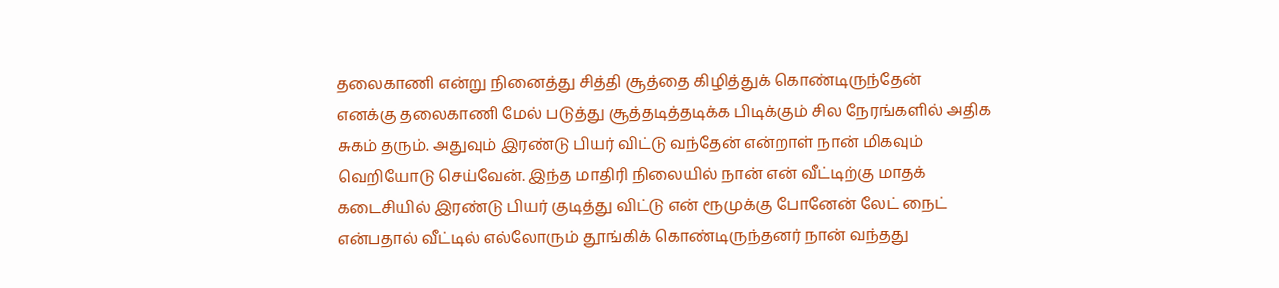தலைகாணி என்று நினைத்து சித்தி சூத்தை கிழித்துக் கொண்டிருந்தேன்
எனக்கு தலைகாணி மேல் படுத்து சூத்தடித்தடிக்க பிடிக்கும் சில நேரங்களில் அதிக சுகம் தரும். அதுவும் இரண்டு பியர் விட்டு வந்தேன் என்றாள் நான் மிகவும் வெறியோடு செய்வேன். இந்த மாதிரி நிலையில் நான் என் வீட்டிற்கு மாதக் கடைசியில் இரண்டு பியர் குடித்து விட்டு என் ரூமுக்கு போனேன் லேட் நைட் என்பதால் வீட்டில் எல்லோரும் தூங்கிக் கொண்டிருந்தனர் நான் வந்தது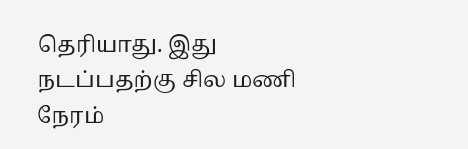தெரியாது. இது நடப்பதற்கு சில மணி நேரம்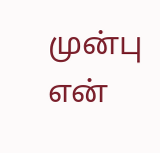முன்பு என்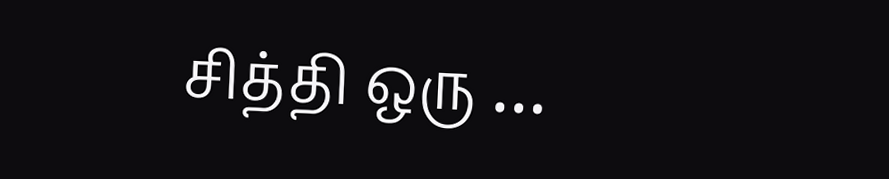சித்தி ஒரு …